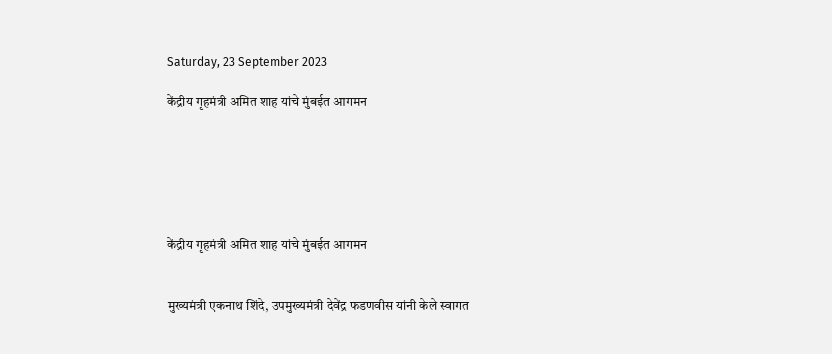Saturday, 23 September 2023

केंद्रीय गृहमंत्री अमित शाह यांचे मुंबईत आगमन






केंद्रीय गृहमंत्री अमित शाह यांचे मुंबईत आगमन


मुख्यमंत्री एकनाथ शिंदे, उपमुख्यमंत्री देवेंद्र फडणवीस यांनी केले स्वागत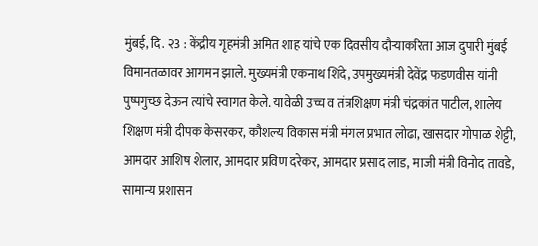मुंबई, दि. २3 : केंद्रीय गृहमंत्री अमित शाह यांचे एक दिवसीय दौऱ्याकरिता आज दुपारी मुंबई विमानतळावर आगमन झाले. मुख्यमंत्री एकनाथ शिंदे, उपमुख्यमंत्री देवेंद्र फडणवीस यांनी पुष्पगुच्छ देऊन त्यांचे स्वागत केले. यावेळी उच्च व तंत्रशिक्षण मंत्री चंद्रकांत पाटील, शालेय शिक्षण मंत्री दीपक केसरकर, कौशल्य विकास मंत्री मंगल प्रभात लोढा, खासदार गोपाळ शेट्टी, आमदार आशिष शेलार, आमदार प्रविण दरेकर, आमदार प्रसाद लाड, माजी मंत्री विनोद तावडे, सामान्य प्रशासन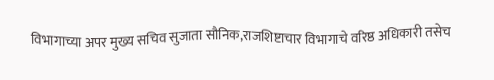विभागाच्या अपर मुख्य सचिव सुजाता सौनिक,राजशिष्टाचार विभागाचे वरिष्ठ अधिकारी तसेच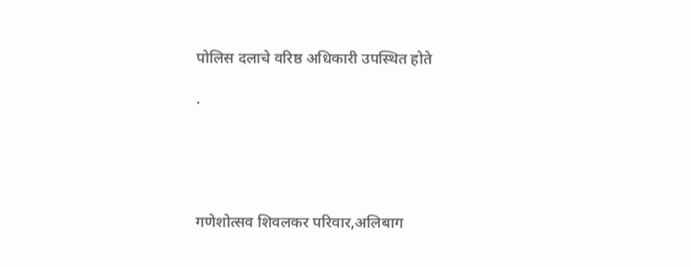पोलिस दलाचे वरिष्ठ अधिकारी उपस्थित होते

.





गणेशोत्सव शिवलकर परिवार,अलिबाग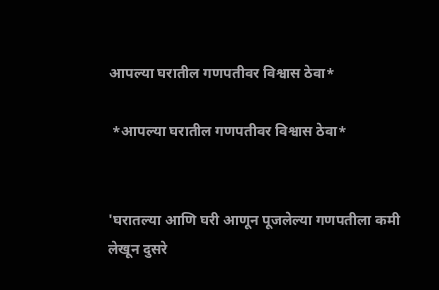आपल्या घरातील गणपतीवर विश्वास ठेवा*

 *आपल्या घरातील गणपतीवर विश्वास ठेवा*


'घरातल्या आणि घरी आणून पूजलेल्या गणपतीला कमी लेखून दुसरे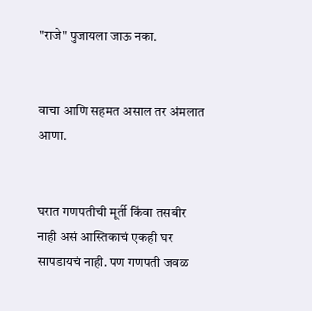"राजे" पुजायला जाऊ नका.


वाचा आणि सहमत असाल तर अंमलात आणा.


घरात गणपतीची मूर्ती किंवा तसबीर नाही असं आस्तिकाचं एकही घर सापडायचं नाही. पण गणपती जवळ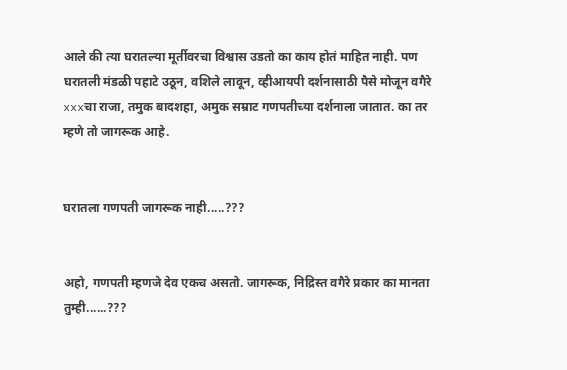आले की त्या घरातल्या मूर्तीवरचा विश्वास उडतो का काय होतं माहित नाही. पण घरातली मंडळी पहाटे उठून, वशिले लावून, व्हीआयपी दर्शनासाठी पैसे मोजून वगैरे xxxचा राजा, तमुक बादशहा, अमुक सम्राट गणपतीच्या दर्शनाला जातात. का तर म्हणे तो जागरूक आहे.


घरातला गणपती जागरूक नाही.....???


अहो, गणपती म्हणजे देव एकच असतो. जागरूक, निद्रिस्त वगैरे प्रकार का मानता तुम्ही......???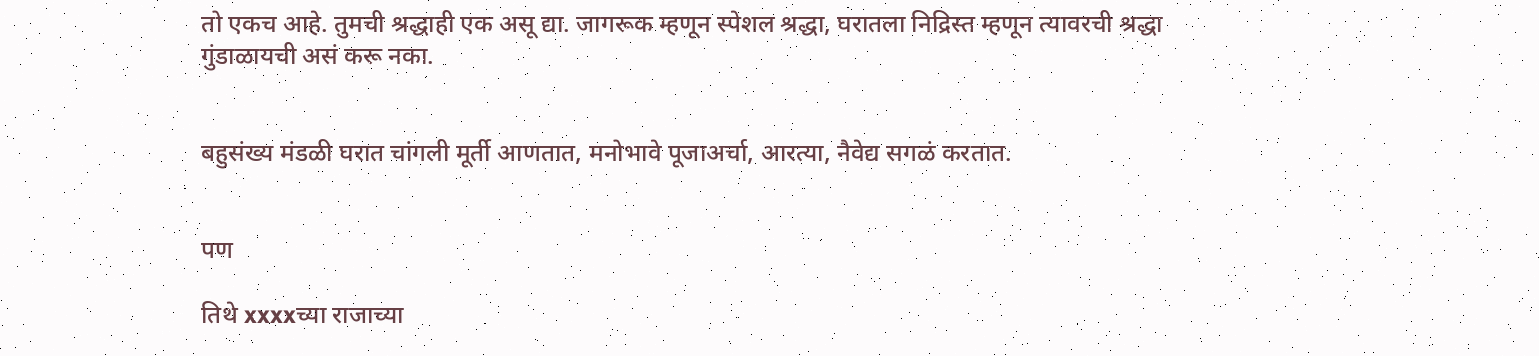तो एकच आहे. तुमची श्रद्धाही एक असू द्या. जागरूक म्हणून स्पेशल श्रद्धा, घरातला निद्रिस्त म्हणून त्यावरची श्रद्धा गुंडाळायची असं करू नका.


बहुसंख्य मंडळी घरात चांगली मूर्ती आणतात, मनोभावे पूजाअर्चा, आरत्या, नैवेद्य सगळं करतात.


पण

तिथे xxxxच्या राजाच्या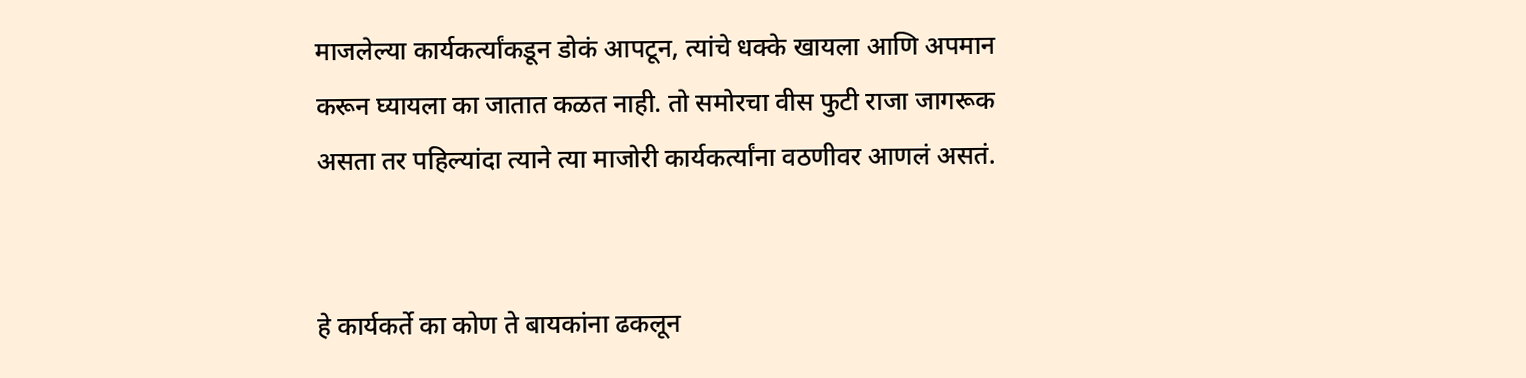माजलेल्या कार्यकर्त्यांकडून डोकं आपटून, त्यांचे धक्के खायला आणि अपमान करून घ्यायला का जातात कळत नाही. तो समोरचा वीस फुटी राजा जागरूक असता तर पहिल्यांदा त्याने त्या माजोरी कार्यकर्त्यांना वठणीवर आणलं असतं.


हे कार्यकर्ते का कोण ते बायकांना ढकलून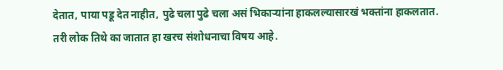देतात, पाया पडू देत नाहीत, पुढे चला पुढे चला असं भिकाऱ्यांना हाकलल्यासारखं भक्तांना हाकलतात. तरी लोक तिथे का जातात हा खरच संशोधनाचा विषय आहे.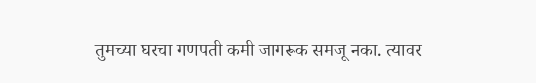तुमच्या घरचा गणपती कमी जागरूक समजू नका. त्यावर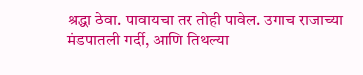श्रद्धा ठेवा. पावायचा तर तोही पावेल. उगाच राजाच्या मंडपातली गर्दी, आणि तिथल्या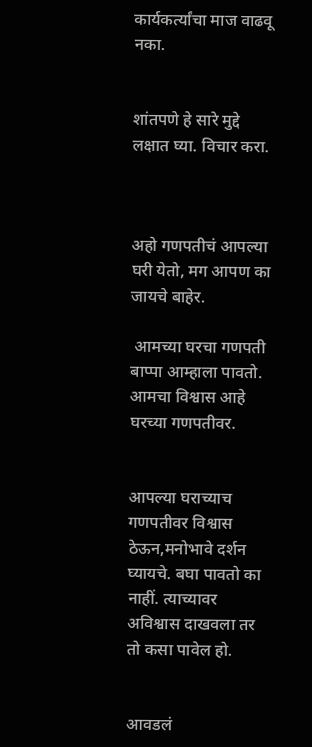कार्यकर्त्यांचा माज वाढवू नका.


शांतपणे हे सारे मुद्दे लक्षात घ्या. विचार करा.



अहो गणपतीचं आपल्या घरी येतो, मग आपण का जायचे बाहेर.

 आमच्या घरचा गणपती बाप्पा आम्हाला पावतो. आमचा विश्वास आहे घरच्या गणपतीवर.


आपल्या घराच्याच गणपतीवर विश्वास ठेऊन,मनोभावे दर्शन घ्यायचे. बघा पावतो का नाहीं. त्याच्यावर अविश्वास दाखवला तर तो कसा पावेल हो.


आवडलं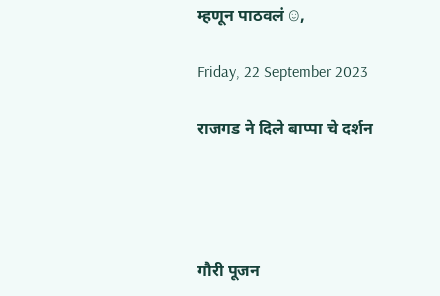म्हणून पाठवलं ☺,

Friday, 22 September 2023

राजगड ने दिले बाप्पा चे दर्शन




गौरी पूजन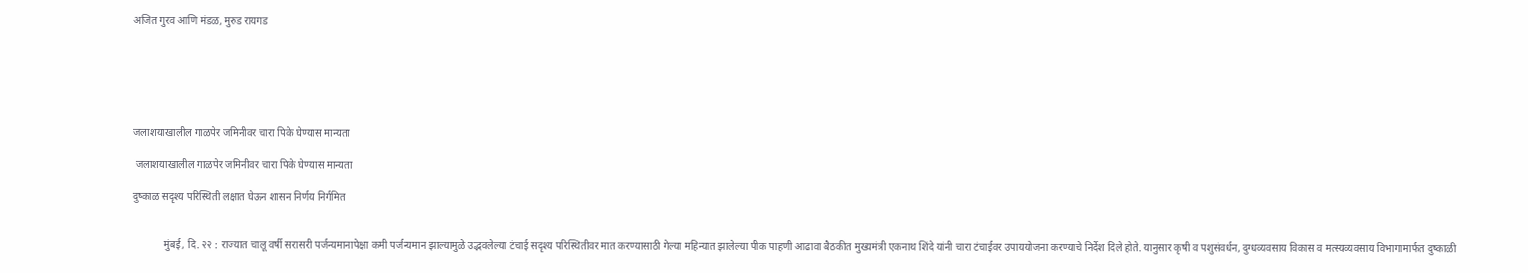अजित गुरव आणि मंडळ, मुरुड रायगड






जलाशयाखालील गाळपेर जमिनीवर चारा पिके घेण्यास मान्यता

 जलाशयाखालील गाळपेर जमिनीवर चारा पिके घेण्यास मान्यता

दुष्काळ सदृश्य परिस्थिती लक्षात घेऊन शासन निर्णय निर्गमित


            मुंबई, दि. २२ : राज्यात चालू वर्षी सरासरी पर्जन्यमानापेक्षा कमी पर्जन्यमान झाल्यामुळे उद्भवलेल्या टंचाई सदृश्य परिस्थितीवर मात करण्यासाठी गेल्या महिन्यात झालेल्या पीक पाहणी आढावा बैठकीत मुख्यमंत्री एकनाथ शिंदे यांनी चारा टंचाईवर उपाययोजना करण्याचे निर्देश दिले होते. यानुसार कृषी व पशुसंवर्धन, दुग्धव्यवसाय विकास व मत्स्यव्यवसाय विभागामार्फत दुष्काळी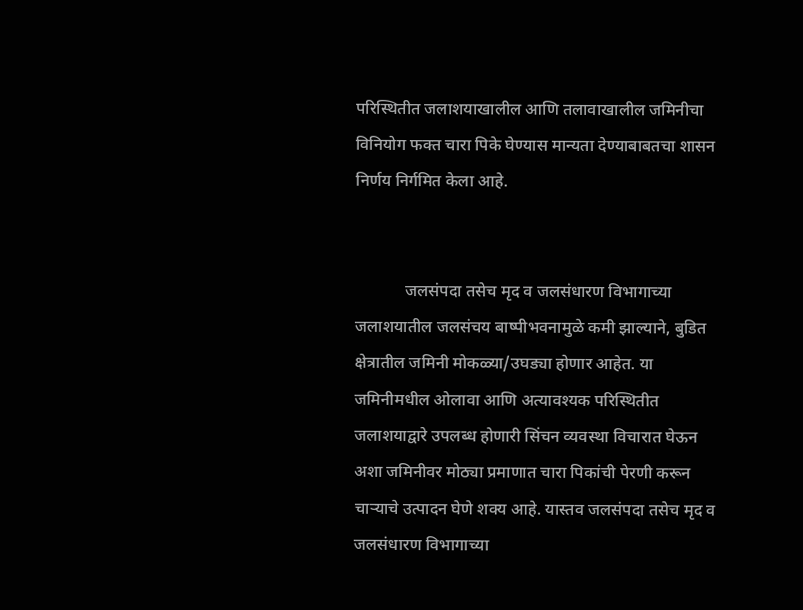परिस्थितीत जलाशयाखालील आणि तलावाखालील जमिनीचा विनियोग फक्त चारा पिके घेण्यास मान्यता देण्याबाबतचा शासन निर्णय निर्गमित केला आहे.


            जलसंपदा तसेच मृद व जलसंधारण विभागाच्या जलाशयातील जलसंचय बाष्पीभवनामुळे कमी झाल्याने, बुडित क्षेत्रातील जमिनी मोकळ्या/उघड्या होणार आहेत. या जमिनीमधील ओलावा आणि अत्यावश्यक परिस्थितीत जलाशयाद्वारे उपलब्ध होणारी सिंचन व्यवस्था विचारात घेऊन अशा जमिनीवर मोठ्या प्रमाणात चारा पिकांची पेरणी करून चाऱ्याचे उत्पादन घेणे शक्य आहे. यास्तव जलसंपदा तसेच मृद व जलसंधारण विभागाच्या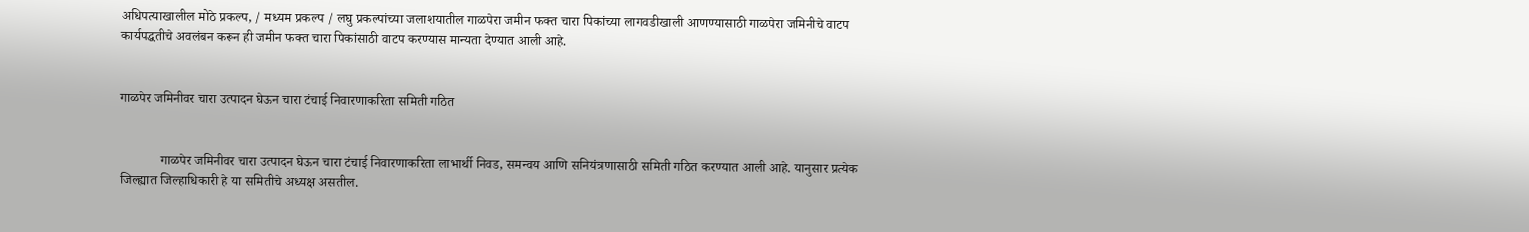अधिपत्याखालील मोठे प्रकल्प, / मध्यम प्रकल्प / लघु प्रकल्पांच्या जलाशयातील गाळपेरा जमीन फक्त चारा पिकांच्या लागवडीखाली आणण्यासाठी गाळपेरा जमिनीचे वाटप कार्यपद्धतीचे अवलंबन करून ही जमीन फक्त चारा पिकांसाठी वाटप करण्यास मान्यता देण्यात आली आहे.


गाळपेर जमिनीवर चारा उत्पादन घेऊन चारा टंचाई निवारणाकरिता समिती गठित


            गाळपेर जमिनीवर चारा उत्पादन घेऊन चारा टंचाई निवारणाकरिता लाभार्थी निवड, समन्वय आणि सनियंत्रणासाठी समिती गठित करण्यात आली आहे. यानुसार प्रत्येक जिल्ह्यात जिल्हाधिकारी हे या समितीचे अध्यक्ष असतील.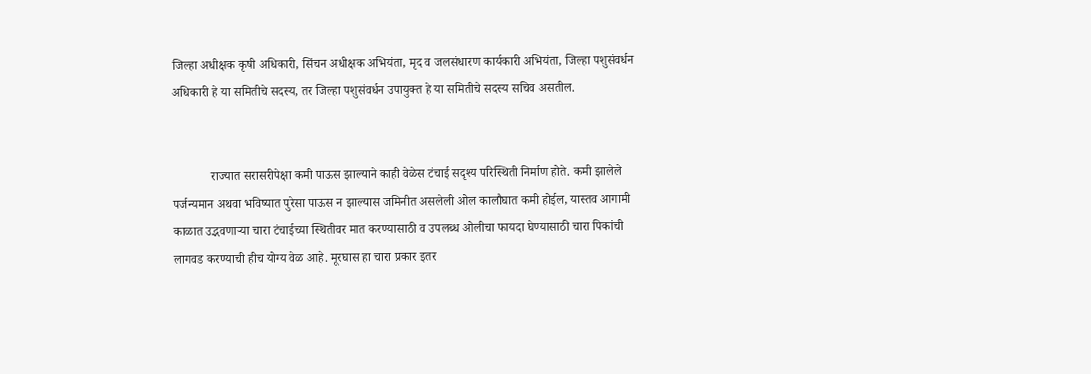जिल्हा अधीक्षक कृषी अधिकारी, सिंचन अधीक्षक अभियंता, मृद व जलसंधारण कार्यकारी अभियंता, जिल्हा पशुसंवर्धन अधिकारी हे या समितीचे सदस्य, तर जिल्हा पशुसंवर्धन उपायुक्त हे या समितीचे सदस्य सचिव असतील.


            राज्यात सरासरीपेक्षा कमी पाऊस झाल्याने काही वेळेस टंचाई सदृश्य परिस्थिती निर्माण होते. कमी झालेले पर्जन्यमान अथवा भविष्यात पुरेसा पाऊस न झाल्यास जमिनीत असलेली ओल कालौघात कमी होईल, यास्तव आगामी काळात उद्भवणाऱ्या चारा टंचाईच्या स्थितीवर मात करण्यासाठी व उपलब्ध ओलीचा फायदा घेण्यासाठी चारा पिकांची लागवड करण्याची हीच योग्य वेळ आहे. मूरघास हा चारा प्रकार इतर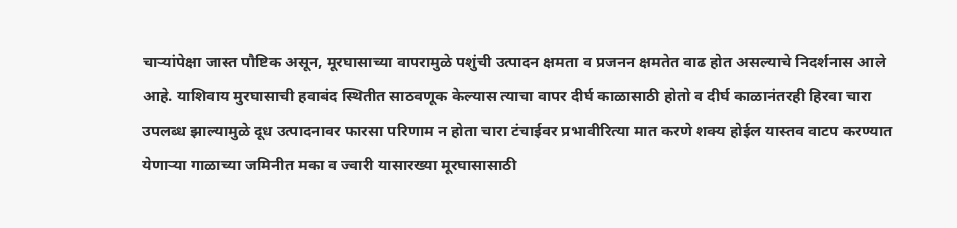चाऱ्यांपेक्षा जास्त पौष्टिक असून, मूरघासाच्या वापरामुळे पशुंची उत्पादन क्षमता व प्रजनन क्षमतेत वाढ होत असल्याचे निदर्शनास आले आहे. याशिवाय मुरघासाची हवाबंद स्थितीत साठवणूक केल्यास त्याचा वापर दीर्घ काळासाठी होतो व दीर्घ काळानंतरही हिरवा चारा उपलब्ध झाल्यामुळे दूध उत्पादनावर फारसा परिणाम न होता चारा टंचाईवर प्रभावीरित्या मात करणे शक्य होईल यास्तव वाटप करण्यात येणाऱ्या गाळाच्या जमिनीत मका व ज्वारी यासारख्या मूरघासासाठी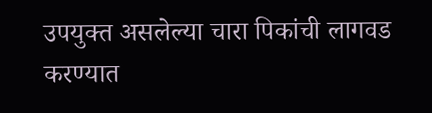उपयुक्त असलेल्या चारा पिकांची लागवड करण्यात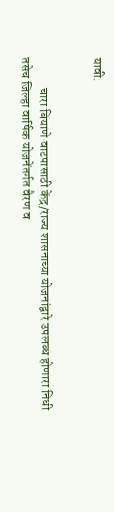यावी.


            चारा बियाणे वाटपासाठी केंद्र/राज्य शासनाच्या योजनांद्वारे उपलब्ध होणारा निधी तसेच जिल्हा वार्षिक योजनेंतर्गत वैरण व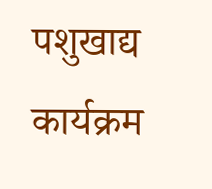पशुखाद्य कार्यक्रम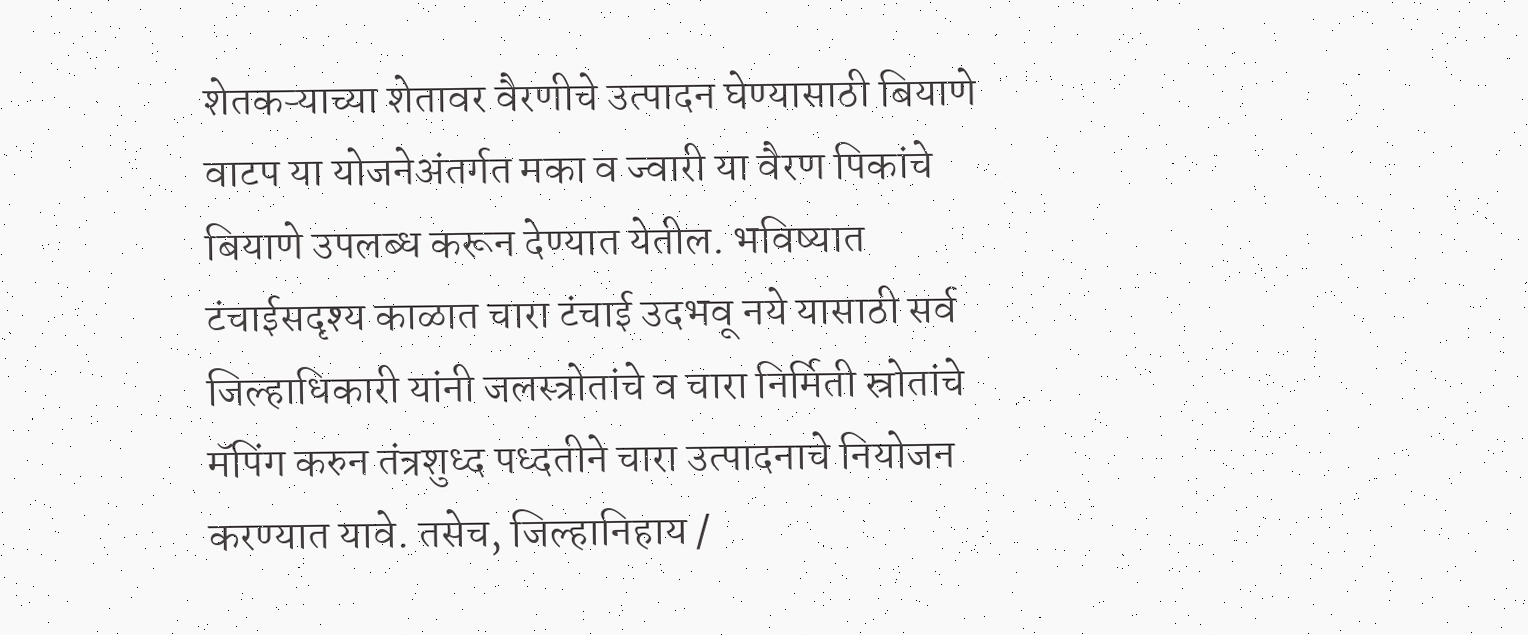शेतकऱ्याच्या शेतावर वैरणीचे उत्पादन घेण्यासाठी बियाणे वाटप या योजनेअंतर्गत मका व ज्वारी या वैरण पिकांचे बियाणे उपलब्ध करून देण्यात येतील. भविष्यात टंचाईसदृश्य काळात चारा टंचाई उदभवू नये यासाठी सर्व जिल्हाधिकारी यांनी जलस्त्रोतांचे व चारा निर्मिती स्रोतांचे मॅपिंग करुन तंत्रशुध्द पध्दतीने चारा उत्पादनाचे नियोजन करण्यात यावे. तसेच, जिल्हानिहाय /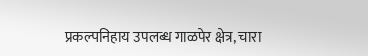प्रकल्पनिहाय उपलब्ध गाळपेर क्षेत्र, चारा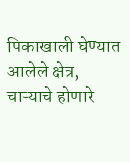पिकाखाली घेण्यात आलेले क्षेत्र, चाऱ्याचे होणारे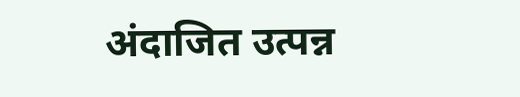अंदाजित उत्पन्न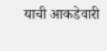याची आकडेवारी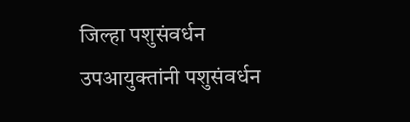जिल्हा पशुसंवर्धन उपआयुक्तांनी पशुसंवर्धन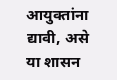आयुक्तांना द्यावी, असे या शासन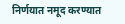निर्णयात नमूद करण्यात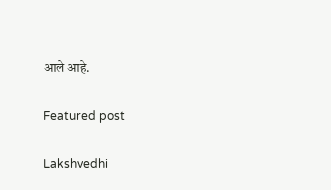आले आहे.

Featured post

Lakshvedhi